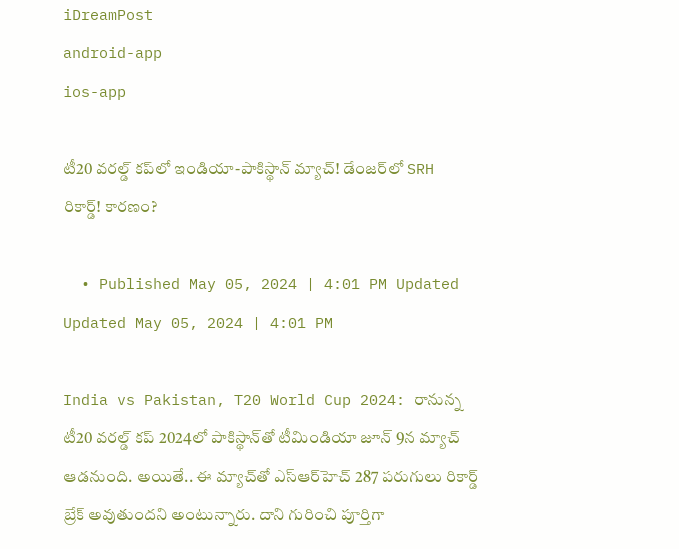iDreamPost
android-app
ios-app

టీ20 వరల్డ్‌ కప్‌లో ఇండియా-పాకిస్థాన్‌ మ్యాచ్‌! డేంజర్‌లో SRH రికార్డ్‌! కారణం?

  • Published May 05, 2024 | 4:01 PM Updated Updated May 05, 2024 | 4:01 PM

India vs Pakistan, T20 World Cup 2024: రానున్న టీ20 వరల్డ్‌ కప్‌ 2024లో పాకిస్థాన్‌తో టీమిండియా జూన్‌ 9న మ్యాచ్‌ ఆడనుంది. అయితే.. ఈ మ్యాచ్‌తో ఎస్‌ఆర్‌హెచ్‌ 287 పరుగులు రికార్డ్‌ బ్రేక్‌ అవుతుందని అంటున్నారు. దాని గురించి పూర్తిగా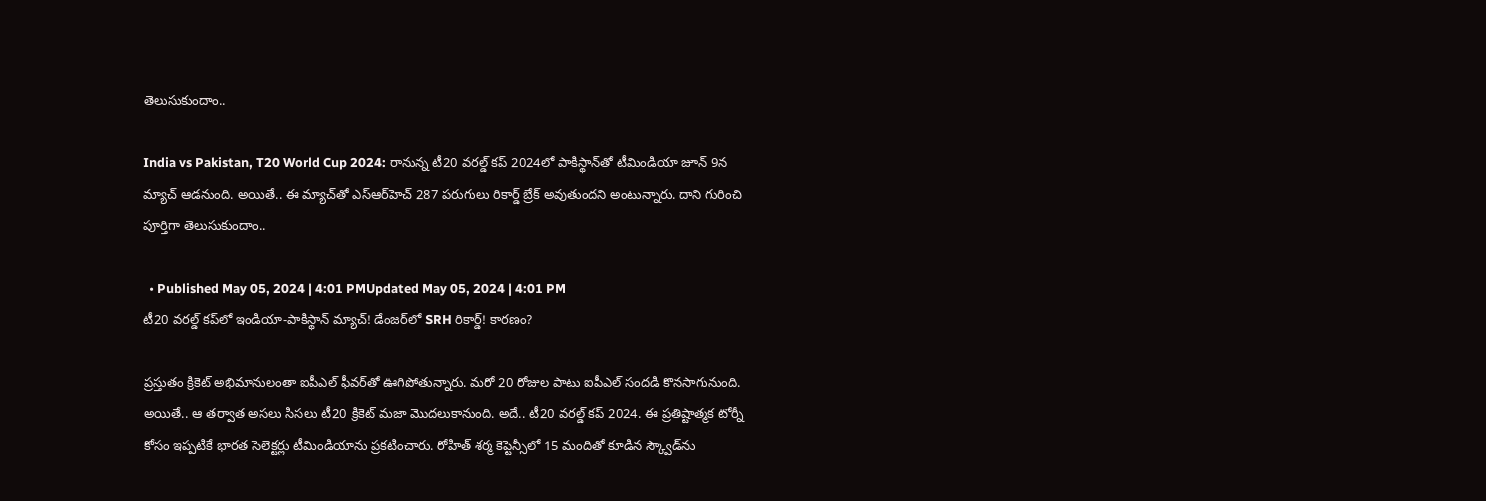తెలుసుకుందాం..

India vs Pakistan, T20 World Cup 2024: రానున్న టీ20 వరల్డ్‌ కప్‌ 2024లో పాకిస్థాన్‌తో టీమిండియా జూన్‌ 9న మ్యాచ్‌ ఆడనుంది. అయితే.. ఈ మ్యాచ్‌తో ఎస్‌ఆర్‌హెచ్‌ 287 పరుగులు రికార్డ్‌ బ్రేక్‌ అవుతుందని అంటున్నారు. దాని గురించి పూర్తిగా తెలుసుకుందాం..

  • Published May 05, 2024 | 4:01 PMUpdated May 05, 2024 | 4:01 PM
టీ20 వరల్డ్‌ కప్‌లో ఇండియా-పాకిస్థాన్‌ మ్యాచ్‌! డేంజర్‌లో SRH రికార్డ్‌! కారణం?

ప్రస్తుతం క్రికెట్‌ అభిమానులంతా ఐపీఎల్‌ ఫీవర్‌తో ఊగిపోతున్నారు. మరో 20 రోజుల పాటు ఐపీఎల్‌ సందడి కొనసాగునుంది. అయితే.. ఆ తర్వాత అసలు సిసలు టీ20 క్రికెట్‌ మజా మొదలుకానుంది. అదే.. టీ20 వరల్డ్‌ కప్‌ 2024. ఈ ప్రతిష్టాత్మక టోర్నీ కోసం ఇప్పటికే భారత సెలెక్టర్లు టీమిండియాను ప్రకటించారు. రోహిత్‌ శర్మ కెప్టెన్సీలో 15 మందితో కూడిన స్క్వౌడ్‌ను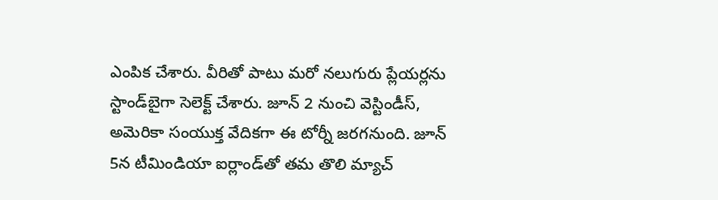ఎంపిక చేశారు. వీరితో పాటు మరో నలుగురు ప్లేయర్లను స్టాండ్‌బైగా సెలెక్ట్‌ చేశారు. జూన్‌ 2 నుంచి వెస్టిండీస్‌, అమెరికా సంయుక్త వేదికగా ఈ టోర్నీ జరగనుంది. జూన్‌ 5న టీమిండియా ఐర్లాండ్‌తో తమ తొలి మ్యాచ్‌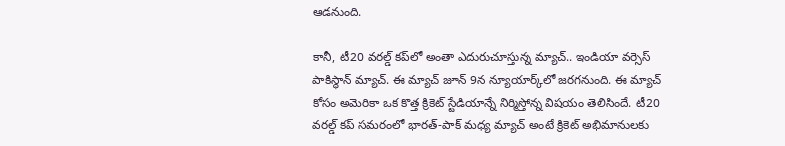ఆడనుంది.

కానీ, టీ20 వరల్డ్‌ కప్‌లో అంతా ఎదురుచూస్తున్న మ్యాచ్‌.. ఇండియా వర్సెస్‌ పాకిస్థాన్‌ మ్యాచ్‌. ఈ మ్యాచ్‌ జూన్‌ 9న న్యూయార్క్‌లో జరగనుంది. ఈ మ్యాచ్‌ కోసం అమెరికా ఒక కొత్త క్రికెట్‌ స్టేడియాన్నే నిర్మిస్తోన్న విషయం తెలిసిందే. టీ20 వరల్డ్‌ కప్‌ సమరంలో భారత్‌-పాక్‌ మధ్య మ్యాచ్‌ అంటే క్రికెట్‌ అభిమానులకు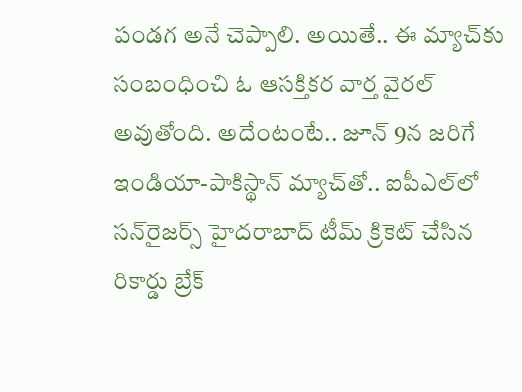పండగ అనే చెప్పాలి. అయితే.. ఈ మ్యాచ్‌కు సంబంధించి ఓ ఆసక్తికర వార్త వైరల్‌ అవుతోంది. అదేంటంటే.. జూన్‌ 9న జరిగే ఇండియా-పాకిస్థాన్‌ మ్యాచ్‌తో.. ఐపీఎల్‌లో సన్‌రైజర్స్‌ హైదరాబాద్‌ టీమ్‌ క్రికెట్‌ చేసిన రికార్డు బ్రేక్‌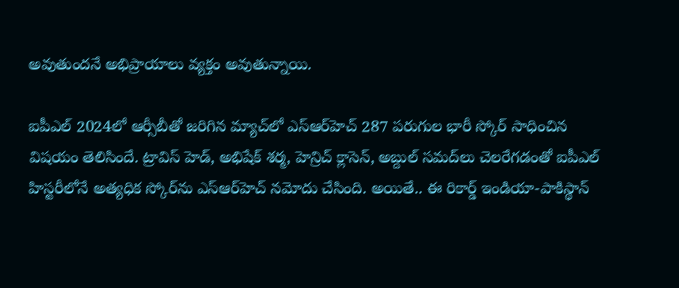అవుతుందనే అభిప్రాయాలు వ్యక్తం అవుతున్నాయి.

ఐపీఎల్‌ 2024లో ఆర్సీబీతో జరిగిన మ్యాచ్‌లో ఎస్‌ఆర్‌హెచ్‌ 287 పరుగుల భారీ స్కోర్‌ సాధించిన విషయం తెలిసిందే. ట్రావిస్‌ హెడ్‌, అభిషేక్‌ శర్మ, హెన్రిచ్‌ క్లాసెన్‌, అబ్దుల్‌ సమద్‌లు చెలరేగడంతో ఐపీఎల్‌ హిస్టరీలోనే అత్యధిక స్కోర్‌ను ఎస్‌ఆర్‌హెచ్‌ నమోదు చేసింది. అయితే.. ఈ రికార్డ్‌ ఇండియా-పాకిస్థాన్‌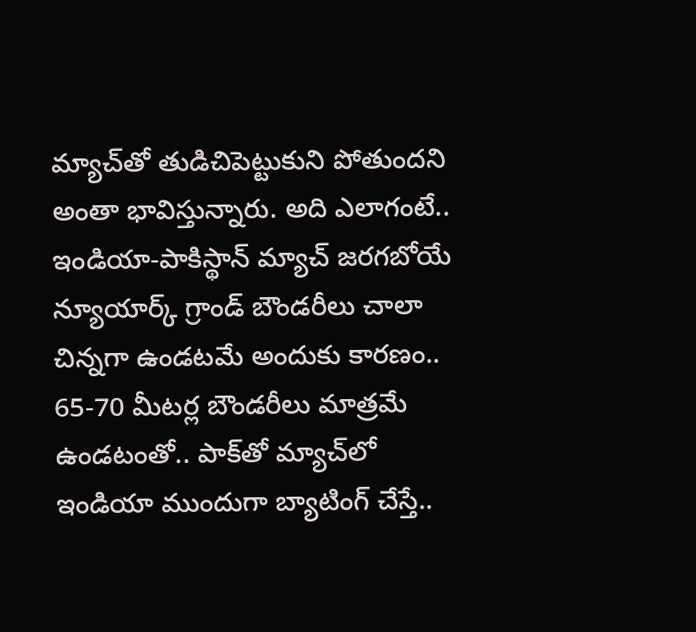మ్యాచ్‌తో తుడిచిపెట్టుకుని పోతుందని అంతా భావిస్తున్నారు. అది ఎలాగంటే.. ఇండియా-పాకిస్థాన్‌ మ్యాచ్‌ జరగబోయే న్యూయార్క్‌ గ్రాండ్‌ బౌండరీలు చాలా చిన్నగా ఉండటమే అందుకు కారణం.. 65-70 మీటర్ల బౌండరీలు మాత్రమే ఉండటంతో.. పాక్‌తో మ్యాచ్‌లో ఇండియా ముందుగా బ్యాటింగ్‌ చేస్తే..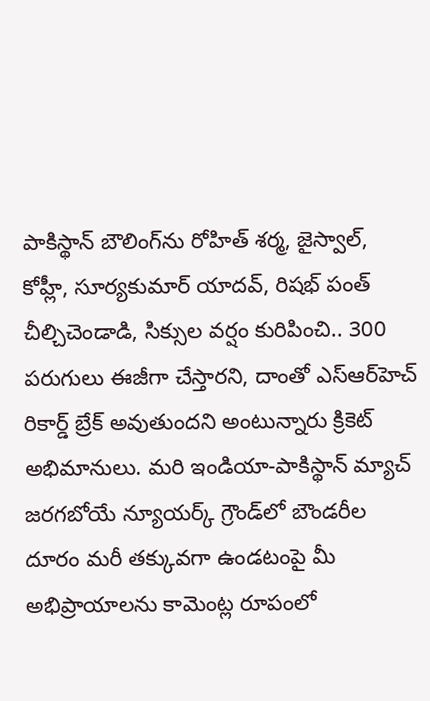పాకిస్థాన్‌ బౌలింగ్‌ను రోహిత్‌ శర్మ, జైస్వాల్‌, కోహ్లీ, సూర్యకుమార్‌ యాదవ్‌, రిషభ్‌ పంత్‌ చీల్చిచెండాడి, సిక్సుల వర్షం కురిపించి.. 300 పరుగులు ఈజీగా చేస్తారని, దాంతో ఎస్‌ఆర్‌హెచ్‌ రికార్డ్‌ బ్రేక్‌ అవుతుందని అంటున్నారు క్రికెట్‌ అభిమానులు. మరి ఇండియా-పాకిస్థాన్ మ్యాచ్‌ జరగబోయే న్యూయర్క్‌ గ్రౌండ్‌లో బౌండరీల దూరం మరీ తక్కువగా ఉండటంపై మీ అభిప్రాయాలను కామెంట్ల రూపంలో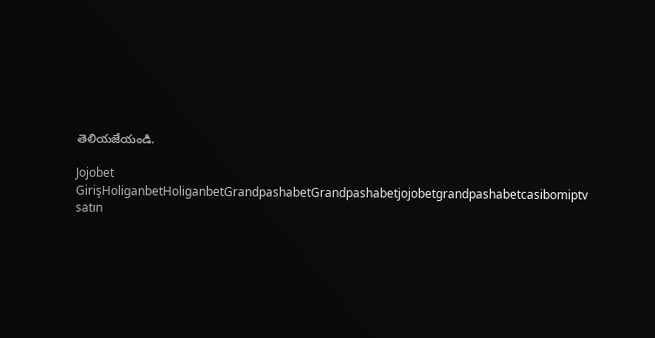తెలియజేయండి.

Jojobet GirişHoliganbetHoliganbetGrandpashabetGrandpashabetjojobetgrandpashabetcasibomiptv satın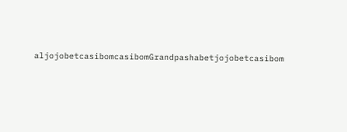aljojobetcasibomcasibomGrandpashabetjojobetcasibom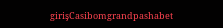girişCasibomgrandpashabet